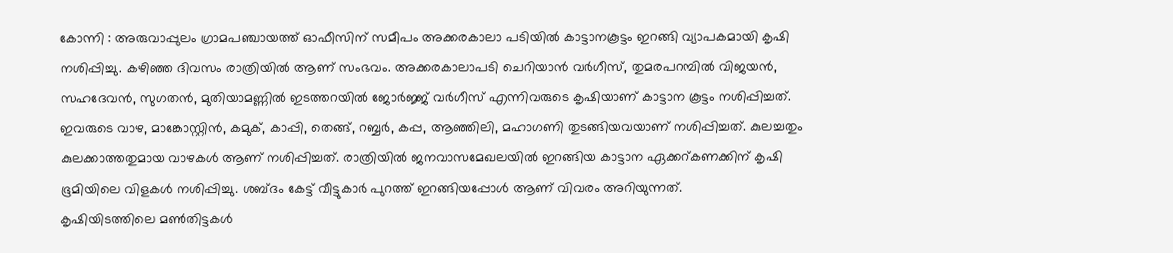കോന്നി : അരുവാപ്പുലം ഗ്രാമപഞ്ചായത്ത് ഓഫീസിന് സമീപം അക്കരകാലാ പടിയിൽ കാട്ടാനകൂട്ടം ഇറങ്ങി വ്യാപകമായി കൃഷി നശിപ്പിച്ചു. കഴിഞ്ഞ ദിവസം രാത്രിയിൽ ആണ് സംഭവം. അക്കരകാലാപടി ചെറിയാൻ വർഗീസ്, തുമരപറമ്പിൽ വിജയൻ, സഹദേവൻ, സുഗതൻ, മുതിയാമണ്ണിൽ ഇടത്തറയിൽ ജോർജ്ജ് വർഗീസ് എന്നിവരുടെ കൃഷിയാണ് കാട്ടാന കൂട്ടം നശിപ്പിച്ചത്. ഇവരുടെ വാഴ, മാങ്കോസ്റ്റിൻ, കമുക്, കാപ്പി, തെങ്ങ്, റബ്ബർ, കപ്പ, ആഞ്ഞിലി, മഹാഗണി തുടങ്ങിയവയാണ് നശിപ്പിച്ചത്. കുലച്ചതും കുലക്കാത്തതുമായ വാഴകൾ ആണ് നശിപ്പിച്ചത്. രാത്രിയിൽ ജനവാസമേഖലയിൽ ഇറങ്ങിയ കാട്ടാന ഏക്കറ്കണക്കിന് കൃഷി ഭൂമിയിലെ വിളകൾ നശിപ്പിച്ചു. ശബ്ദം കേട്ട് വീട്ടുകാർ പുറത്ത് ഇറങ്ങിയപ്പോൾ ആണ് വിവരം അറിയുന്നത്.
കൃഷിയിടത്തിലെ മൺതിട്ടകൾ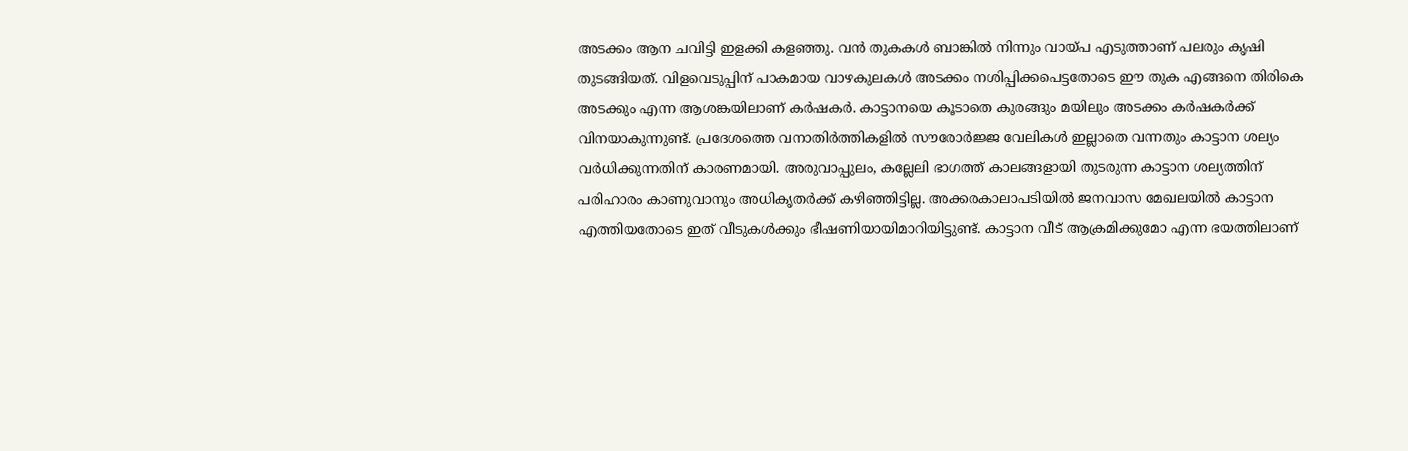അടക്കം ആന ചവിട്ടി ഇളക്കി കളഞ്ഞു. വൻ തുകകൾ ബാങ്കിൽ നിന്നും വായ്പ എടുത്താണ് പലരും കൃഷി തുടങ്ങിയത്. വിളവെടുപ്പിന് പാകമായ വാഴകുലകൾ അടക്കം നശിപ്പിക്കപെട്ടതോടെ ഈ തുക എങ്ങനെ തിരികെ അടക്കും എന്ന ആശങ്കയിലാണ് കർഷകർ. കാട്ടാനയെ കൂടാതെ കുരങ്ങും മയിലും അടക്കം കർഷകർക്ക് വിനയാകുന്നുണ്ട്. പ്രദേശത്തെ വനാതിർത്തികളിൽ സൗരോർജ്ജ വേലികൾ ഇല്ലാതെ വന്നതും കാട്ടാന ശല്യം വർധിക്കുന്നതിന് കാരണമായി. അരുവാപ്പുലം, കല്ലേലി ഭാഗത്ത് കാലങ്ങളായി തുടരുന്ന കാട്ടാന ശല്യത്തിന് പരിഹാരം കാണുവാനും അധികൃതർക്ക് കഴിഞ്ഞിട്ടില്ല. അക്കരകാലാപടിയിൽ ജനവാസ മേഖലയിൽ കാട്ടാന എത്തിയതോടെ ഇത് വീടുകൾക്കും ഭീഷണിയായിമാറിയിട്ടുണ്ട്. കാട്ടാന വീട് ആക്രമിക്കുമോ എന്ന ഭയത്തിലാണ്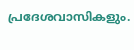പ്രദേശവാസികളും.